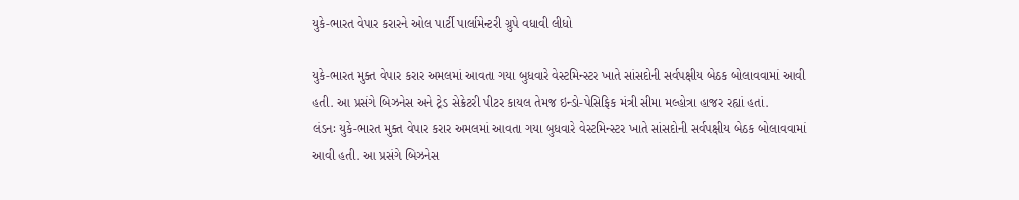યુકે-ભારત વેપાર કરારને ઓલ પાર્ટી પાર્લામેન્ટરી ગ્રુપે વધાવી લીધો

યુકે-ભારત મુક્ત વેપાર કરાર અમલમાં આવતા ગયા બુધવારે વેસ્ટમિન્સ્ટર ખાતે સાંસદોની સર્વપક્ષીય બેઠક બોલાવવામાં આવી હતી. આ પ્રસંગે બિઝનેસ અને ટ્રેડ સેક્રેટરી પીટર કાયલ તેમજ ઇન્ડો-પેસિફિક મંત્રી સીમા મલ્હોત્રા હાજર રહ્યાં હતાં.
લંડનઃ યુકે-ભારત મુક્ત વેપાર કરાર અમલમાં આવતા ગયા બુધવારે વેસ્ટમિન્સ્ટર ખાતે સાંસદોની સર્વપક્ષીય બેઠક બોલાવવામાં આવી હતી. આ પ્રસંગે બિઝનેસ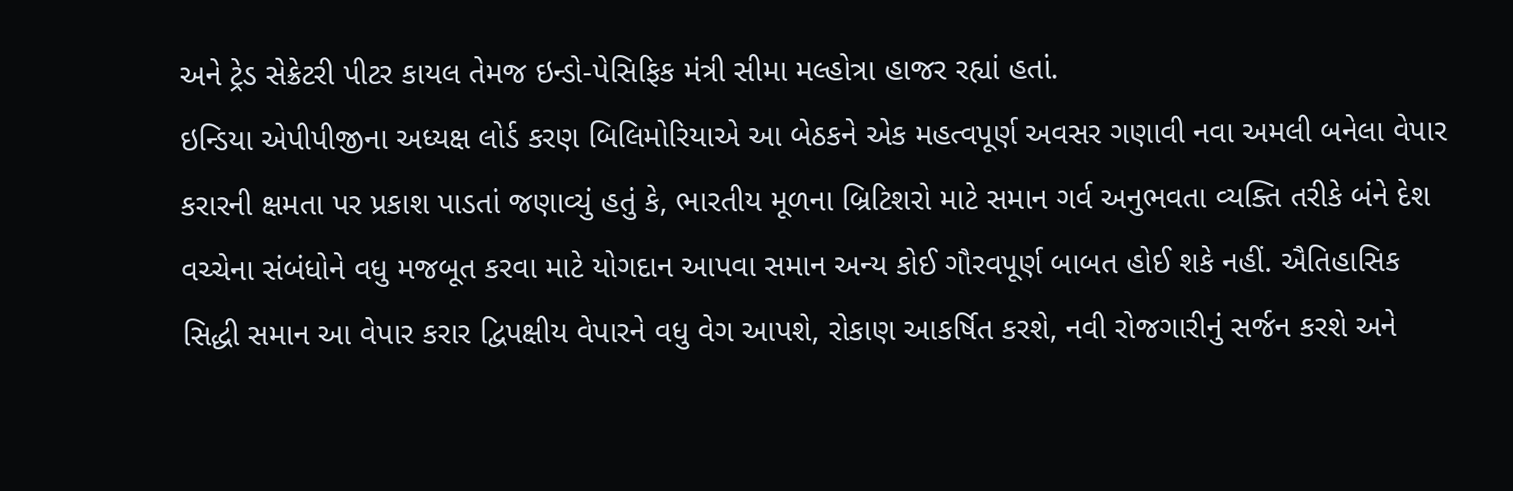અને ટ્રેડ સેક્રેટરી પીટર કાયલ તેમજ ઇન્ડો-પેસિફિક મંત્રી સીમા મલ્હોત્રા હાજર રહ્યાં હતાં.
ઇન્ડિયા એપીપીજીના અધ્યક્ષ લોર્ડ કરણ બિલિમોરિયાએ આ બેઠકને એક મહત્વપૂર્ણ અવસર ગણાવી નવા અમલી બનેલા વેપાર કરારની ક્ષમતા પર પ્રકાશ પાડતાં જણાવ્યું હતું કે, ભારતીય મૂળના બ્રિટિશરો માટે સમાન ગર્વ અનુભવતા વ્યક્તિ તરીકે બંને દેશ વચ્ચેના સંબંધોને વધુ મજબૂત કરવા માટે યોગદાન આપવા સમાન અન્ય કોઈ ગૌરવપૂર્ણ બાબત હોઈ શકે નહીં. ઐતિહાસિક સિદ્ધી સમાન આ વેપાર કરાર દ્વિપક્ષીય વેપારને વધુ વેગ આપશે, રોકાણ આકર્ષિત કરશે, નવી રોજગારીનું સર્જન કરશે અને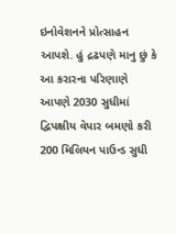ઇનોવેશનને પ્રોત્સાહન આપશે. હું દ્રઢપણે માનુ છું કે આ કરારના પરિણાણે આપણે 2030 સુધીમાં દ્વિપક્ષીય વેપાર બમણો કરી 200 મિલિયન પાઉન્ડ સુધી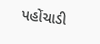પહોંચાડી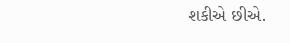શકીએ છીએ.